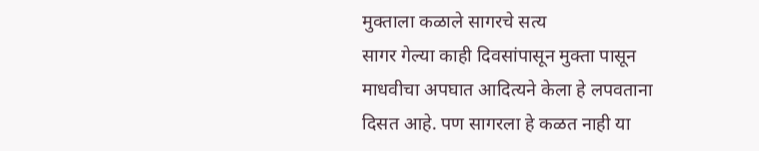मुक्ताला कळाले सागरचे सत्य
सागर गेल्या काही दिवसांपासून मुक्ता पासून माधवीचा अपघात आदित्यने केला हे लपवताना दिसत आहे. पण सागरला हे कळत नाही या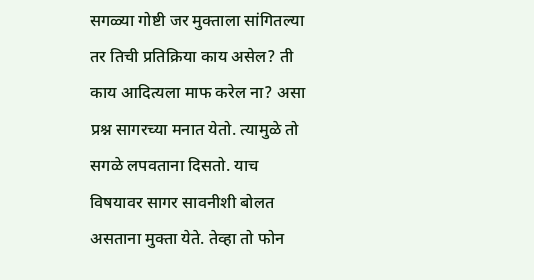सगळ्या गोष्टी जर मुक्ताला सांगितल्या तर तिची प्रतिक्रिया काय असेल? ती काय आदित्यला माफ करेल ना? असा प्रश्न सागरच्या मनात येतो. त्यामुळे तो सगळे लपवताना दिसतो. याच विषयावर सागर सावनीशी बोलत असताना मुक्ता येते. तेव्हा तो फोन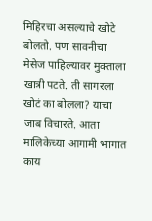मिहिरचा असल्याचे खोटे बोलतो. पण सावनीचा मेसेज पाहिल्यावर मुक्ताला खात्री पटते. ती सागरला खोटं का बोलला? याचा जाब विचारते. आता मालिकेच्या आगामी भागात काय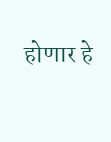होणार हे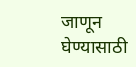जाणून घेण्यासाठी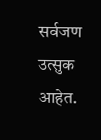सर्वजण उत्सुक आहेत.